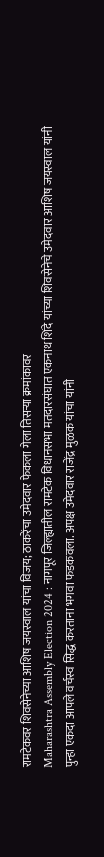रामटेकवर शिवसेनेच्या आशिष जयस्वाल यांचा विजय; ठाकरेंचा उमेदवार फेकला गेला तिसऱ्या क्रमांकावर
Maharashtra Assembly Election 2024 : नागपूर जिल्ह्यातील रामटेक विधानसभा मतदारसंघात एकनाथ शिंदे यांच्या शिवसेनेचे उमेदवार आशिष जयस्वाल यांनी पुन्हा एकदा आपले वर्चस्व सिद्ध करताना भगवा फडकवला. अपक्ष उमेदवार राजेंद्र मुळक यांचा यांनी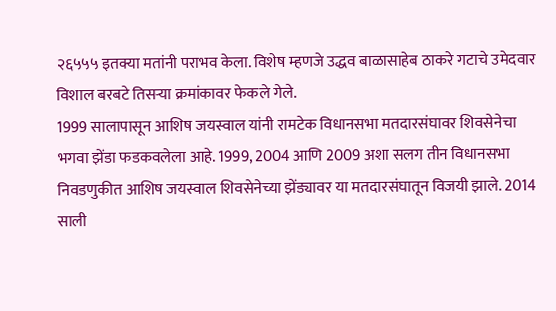२६५५५ इतक्या मतांनी पराभव केला. विशेष म्हणजे उद्धव बाळासाहेब ठाकरे गटाचे उमेदवार विशाल बरबटे तिसऱ्या क्रमांकावर फेकले गेले.
1999 सालापासून आशिष जयस्वाल यांनी रामटेक विधानसभा मतदारसंघावर शिवसेनेचा भगवा झेंडा फडकवलेला आहे. 1999, 2004 आणि 2009 अशा सलग तीन विधानसभा निवडणुकीत आशिष जयस्वाल शिवसेनेच्या झेंड्यावर या मतदारसंघातून विजयी झाले. 2014 साली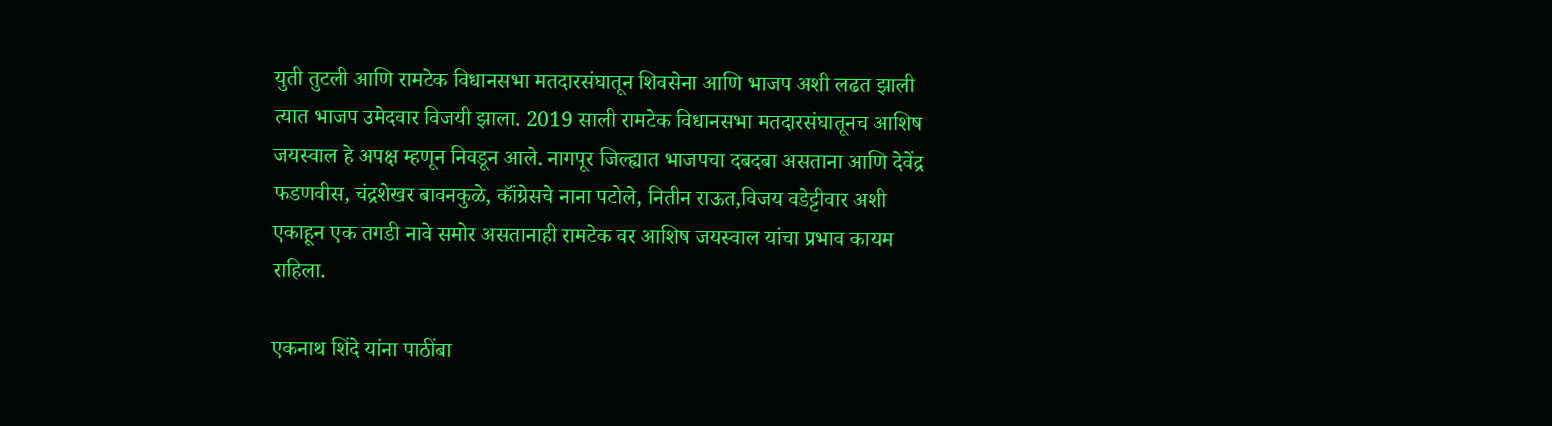युती तुटली आणि रामटेक विधानसभा मतदारसंघातून शिवसेना आणि भाजप अशी लढत झाली त्यात भाजप उमेदवार विजयी झाला. 2019 साली रामटेक विधानसभा मतदारसंघातूनच आशिष जयस्वाल हे अपक्ष म्हणून निवडून आले. नागपूर जिल्ह्यात भाजपचा दबदबा असताना आणि देवेंद्र फडणवीस, चंद्रशेखर बावनकुळे, कॉंग्रेसचे नाना पटोले, नितीन राऊत,विजय वडेट्टीवार अशी एकाहून एक तगडी नावे समोर असतानाही रामटेक वर आशिष जयस्वाल यांचा प्रभाव कायम राहिला.

एकनाथ शिंदे यांना पाठींबा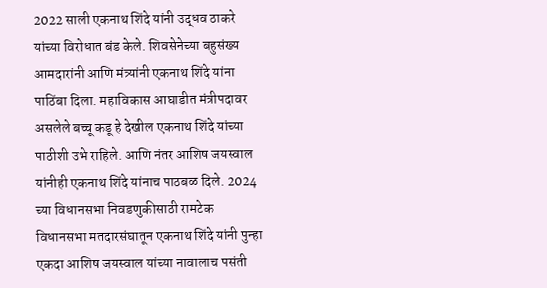2022 साली एकनाथ शिंदे यांनी उद्धव ठाकरे यांच्या विरोधात बंड केले. शिवसेनेच्या बहुसंख्य आमदारांनी आणि मंत्र्यांनी एकनाथ शिंदे यांना पाठिंबा दिला. महाविकास आघाडीत मंत्रीपदावर असलेले बच्चू कडू हे देखील एकनाथ शिंदे यांच्या पाठीशी उभे राहिले. आणि नंतर आशिष जयस्वाल यांनीही एकनाथ शिंदे यांनाच पाठबळ दिले. 2024 च्या विधानसभा निवडणुकीसाठी रामटेक विधानसभा मतदारसंघातून एकनाथ शिंदे यांनी पुन्हा एकदा आशिष जयस्वाल यांच्या नावालाच पसंती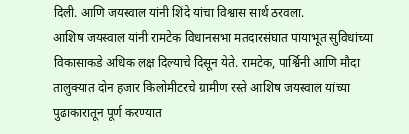दिली. आणि जयस्वाल यांनी शिंदे यांचा विश्वास सार्थ ठरवला.
आशिष जयस्वाल यांनी रामटेक विधानसभा मतदारसंघात पायाभूत सुविधांच्या विकासाकडे अधिक लक्ष दिल्याचे दिसून येते. रामटेक, पार्श्विनी आणि मौदा तालुक्यात दोन हजार किलोमीटरचे ग्रामीण रस्ते आशिष जयस्वाल यांच्या पुढाकारातून पूर्ण करण्यात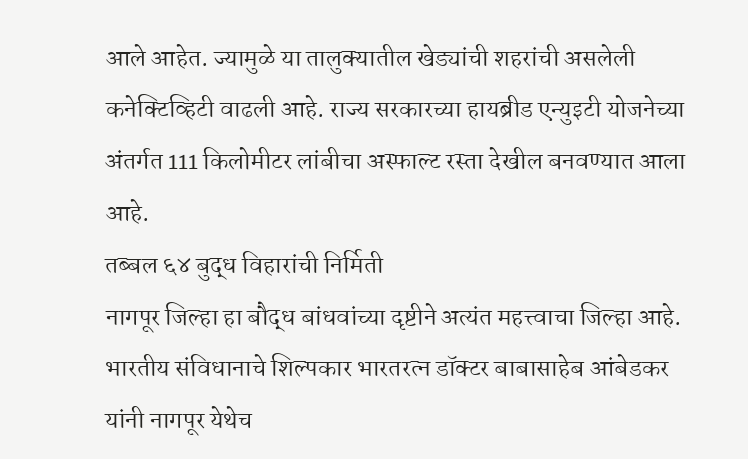आले आहेत. ज्यामुळे या तालुक्यातील खेड्यांची शहरांची असलेली कनेक्टिव्हिटी वाढली आहे. राज्य सरकारच्या हायब्रीड एन्युइटी योजनेच्या अंतर्गत 111 किलोमीटर लांबीचा अस्फाल्ट रस्ता देखील बनवण्यात आला आहे.
तब्बल ६४ बुद्ध विहारांची निर्मिती
नागपूर जिल्हा हा बौद्ध बांधवांच्या दृष्टीने अत्यंत महत्त्वाचा जिल्हा आहे. भारतीय संविधानाचे शिल्पकार भारतरत्न डॉक्टर बाबासाहेब आंबेडकर यांनी नागपूर येथेच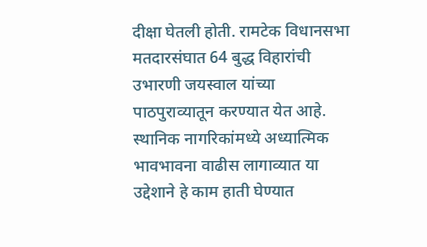दीक्षा घेतली होती. रामटेक विधानसभा मतदारसंघात 64 बुद्ध विहारांची उभारणी जयस्वाल यांच्या पाठपुराव्यातून करण्यात येत आहे. स्थानिक नागरिकांमध्ये अध्यात्मिक भावभावना वाढीस लागाव्यात या उद्देशाने हे काम हाती घेण्यात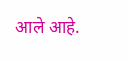आले आहे.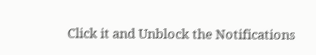Click it and Unblock the Notifications